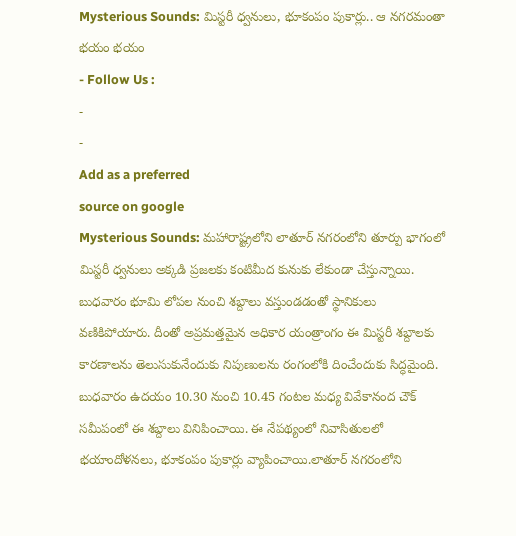Mysterious Sounds: మిస్టరీ ధ్వనులు, భూకంపం పుకార్లు.. ఆ నగరమంతా భయం భయం
- Follow Us :
-
-
Add as a preferred
source on google
Mysterious Sounds: మహారాష్ట్రలోని లాతూర్ నగరంలోని తూర్పు భాగంలో మిస్టరీ ధ్వనులు అక్కడి ప్రజలకు కంటిమీద కునుకు లేకుండా చేస్తున్నాయి. బుధవారం భూమి లోపల నుంచి శబ్దాలు వస్తుండడంతో స్థానికులు వణికిపోయారు. దీంతో అప్రమత్తమైన అధికార యంత్రాంగం ఈ మిస్టరీ శబ్దాలకు కారణాలను తెలుసుకునేందుకు నిపుణులను రంగంలోకి దించేందుకు సిద్ధమైంది. బుధవారం ఉదయం 10.30 నుంచి 10.45 గంటల మధ్య వివేకానంద చౌక్ సమీపంలో ఈ శబ్దాలు వినిపించాయి. ఈ నేపథ్యంలో నివాసితులలో భయాందోళనలు, భూకంపం పుకార్లు వ్యాపించాయి.లాతూర్ నగరంలోని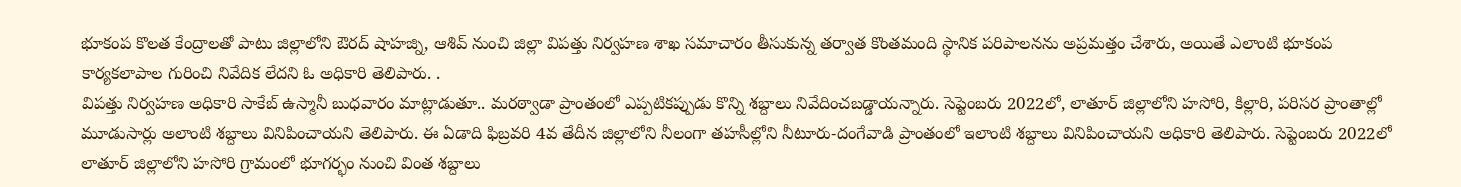భూకంప కొలత కేంద్రాలతో పాటు జిల్లాలోని ఔరద్ షాహజ్ని, ఆశివ్ నుంచి జిల్లా విపత్తు నిర్వహణ శాఖ సమాచారం తీసుకున్న తర్వాత కొంతమంది స్థానిక పరిపాలనను అప్రమత్తం చేశారు, అయితే ఎలాంటి భూకంప కార్యకలాపాల గురించి నివేదిక లేదని ఓ అధికారి తెలిపారు. .
విపత్తు నిర్వహణ అధికారి సాకేబ్ ఉస్మానీ బుధవారం మాట్లాడుతూ.. మరఠ్వాడా ప్రాంతంలో ఎప్పటికప్పుడు కొన్ని శబ్దాలు నివేదించబడ్డాయన్నారు. సెప్టెంబరు 2022లో, లాతూర్ జిల్లాలోని హసోరి, కిల్లారి, పరిసర ప్రాంతాల్లో మూడుసార్లు అలాంటి శబ్దాలు వినిపించాయని తెలిపారు. ఈ ఏడాది ఫిబ్రవరి 4వ తేదీన జిల్లాలోని నీలంగా తహసీల్లోని నీటూరు-దంగేవాడి ప్రాంతంలో ఇలాంటి శబ్దాలు వినిపించాయని అధికారి తెలిపారు. సెప్టెంబరు 2022లో లాతూర్ జిల్లాలోని హసోరి గ్రామంలో భూగర్భం నుంచి వింత శబ్దాలు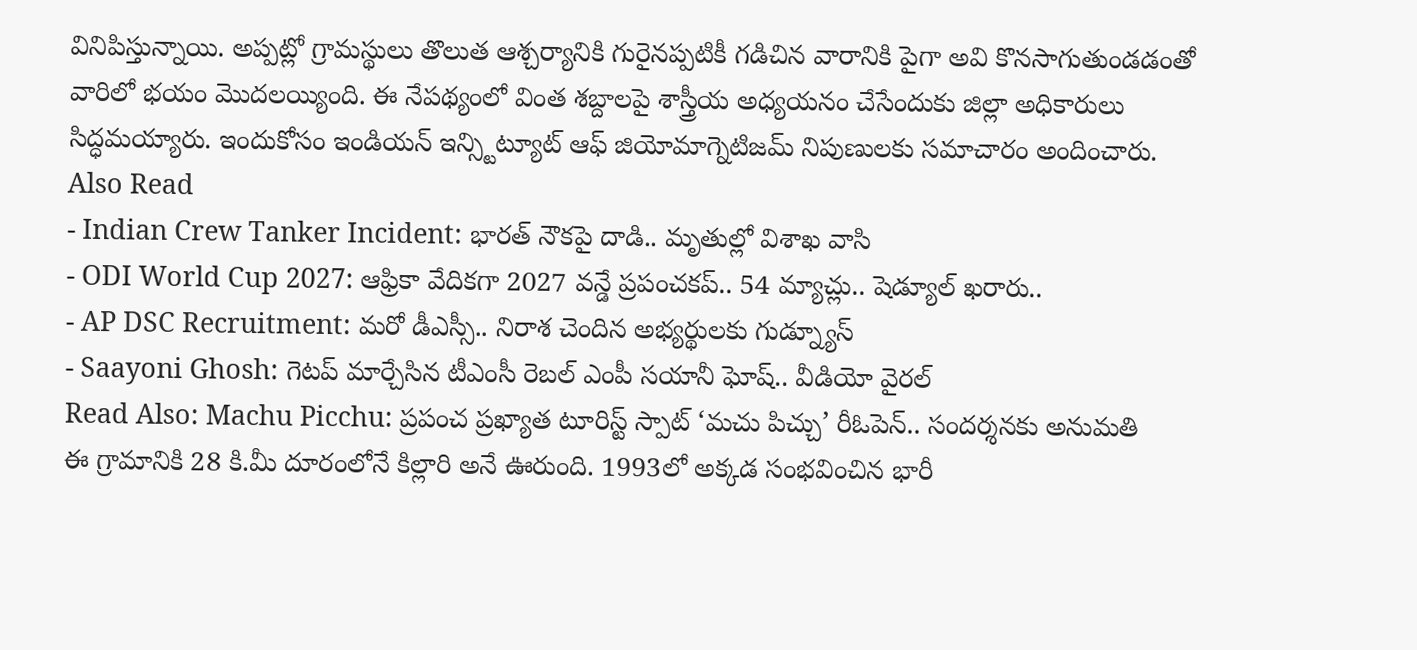వినిపిస్తున్నాయి. అప్పట్లో గ్రామస్థులు తొలుత ఆశ్చర్యానికి గురైనప్పటికీ గడిచిన వారానికి పైగా అవి కొనసాగుతుండడంతో వారిలో భయం మొదలయ్యింది. ఈ నేపథ్యంలో వింత శబ్దాలపై శాస్త్రీయ అధ్యయనం చేసేందుకు జిల్లా అధికారులు సిద్ధమయ్యారు. ఇందుకోసం ఇండియన్ ఇన్స్టిట్యూట్ ఆఫ్ జియోమాగ్నెటిజమ్ నిపుణులకు సమాచారం అందించారు.
Also Read
- Indian Crew Tanker Incident: భారత్ నౌకపై దాడి.. మృతుల్లో విశాఖ వాసి
- ODI World Cup 2027: ఆఫ్రికా వేదికగా 2027 వన్డే ప్రపంచకప్.. 54 మ్యాచ్లు.. షెడ్యూల్ ఖరారు..
- AP DSC Recruitment: మరో డీఎస్సీ.. నిరాశ చెందిన అభ్యర్థులకు గుడ్న్యూస్
- Saayoni Ghosh: గెటప్ మార్చేసిన టీఎంసీ రెబల్ ఎంపీ సయానీ ఘోష్.. వీడియో వైరల్
Read Also: Machu Picchu: ప్రపంచ ప్రఖ్యాత టూరిస్ట్ స్పాట్ ‘మచు పిచ్చు’ రీఓపెన్.. సందర్శనకు అనుమతి
ఈ గ్రామానికి 28 కి.మీ దూరంలోనే కిల్లారి అనే ఊరుంది. 1993లో అక్కడ సంభవించిన భారీ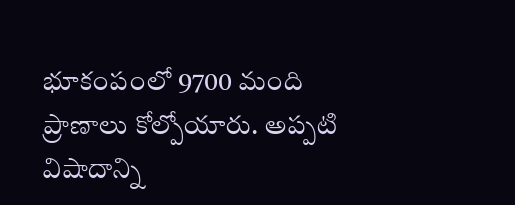భూకంపంలో 9700 మంది ప్రాణాలు కోల్పోయారు. అప్పటి విషాదాన్ని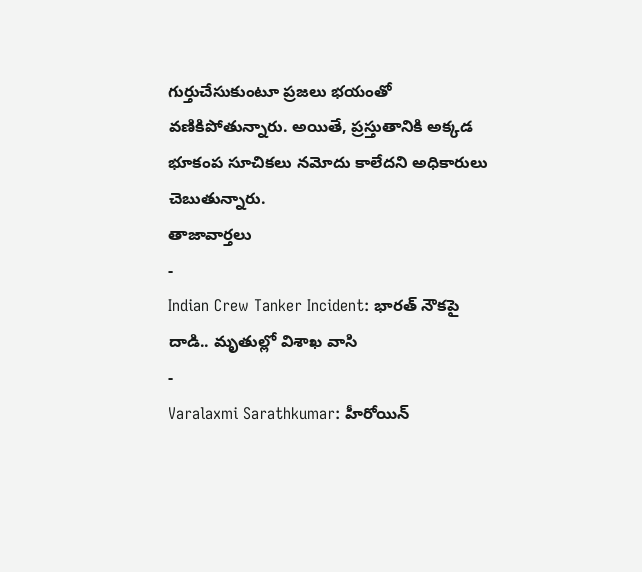గుర్తుచేసుకుంటూ ప్రజలు భయంతో వణికిపోతున్నారు. అయితే, ప్రస్తుతానికి అక్కడ భూకంప సూచికలు నమోదు కాలేదని అధికారులు చెబుతున్నారు.
తాజావార్తలు
-
Indian Crew Tanker Incident: భారత్ నౌకపై దాడి.. మృతుల్లో విశాఖ వాసి
-
Varalaxmi Sarathkumar: హీరోయిన్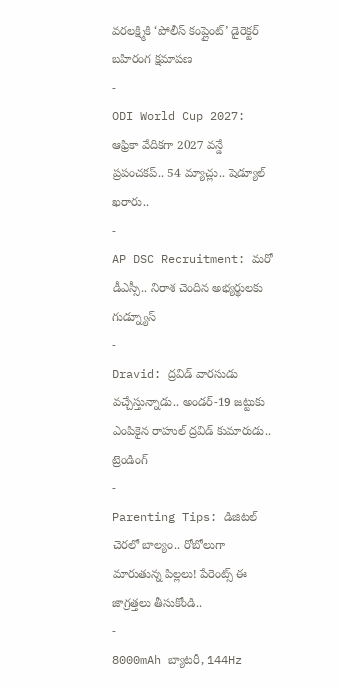వరలక్ష్మికి ‘పోలీస్ కంప్లైంట్’ డైరెక్టర్ బహిరంగ క్షమాపణ
-
ODI World Cup 2027: ఆఫ్రికా వేదికగా 2027 వన్డే ప్రపంచకప్.. 54 మ్యాచ్లు.. షెడ్యూల్ ఖరారు..
-
AP DSC Recruitment: మరో డీఎస్సీ.. నిరాశ చెందిన అభ్యర్థులకు గుడ్న్యూస్
-
Dravid: ద్రవిడ్ వారసుడు వచ్చేస్తున్నాడు.. అండర్-19 జట్టుకు ఎంపికైన రాహుల్ ద్రవిడ్ కుమారుడు..
ట్రెండింగ్
-
Parenting Tips: డిజిటల్ చెరలో బాల్యం.. రోబోలుగా మారుతున్న పిల్లలు! పేరెంట్స్ ఈ జాగ్రత్తలు తీసుకోండి..
-
8000mAh బ్యాటరీ, 144Hz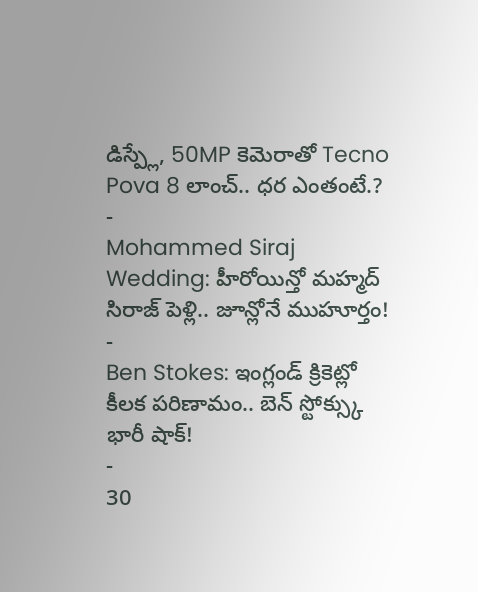డిస్ప్లే, 50MP కెమెరాతో Tecno Pova 8 లాంచ్.. ధర ఎంతంటే.?
-
Mohammed Siraj Wedding: హీరోయిన్తో మహ్మద్ సిరాజ్ పెళ్లి.. జూన్లోనే ముహూర్తం!
-
Ben Stokes: ఇంగ్లండ్ క్రికెట్లో కీలక పరిణామం.. బెన్ స్టోక్స్కు భారీ షాక్!
-
30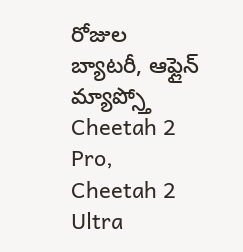రోజుల బ్యాటరీ, ఆఫ్లైన్ మ్యాప్స్తో Cheetah 2 Pro, Cheetah 2 Ultra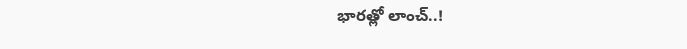భారత్లో లాంచ్..!